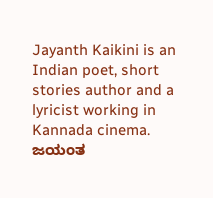Jayanth Kaikini is an Indian poet, short stories author and a lyricist working in Kannada cinema. ಜಯಂತ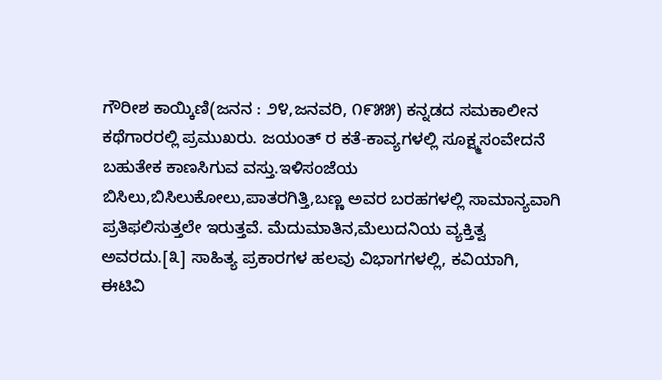ಗೌರೀಶ ಕಾಯ್ಕಿಣಿ(ಜನನ : ೨೪,ಜನವರಿ, ೧೯೫೫) ಕನ್ನಡದ ಸಮಕಾಲೀನ ಕಥೆಗಾರರಲ್ಲಿ ಪ್ರಮುಖರು. ಜಯಂತ್ ರ ಕತೆ-ಕಾವ್ಯಗಳಲ್ಲಿ ಸೂಕ್ಷ್ಮಸಂವೇದನೆ ಬಹುತೇಕ ಕಾಣಸಿಗುವ ವಸ್ತು.ಇಳಿಸಂಜೆಯ ಬಿಸಿಲು,ಬಿಸಿಲುಕೋಲು,ಪಾತರಗಿತ್ತಿ,ಬಣ್ಣ ಅವರ ಬರಹಗಳಲ್ಲಿ ಸಾಮಾನ್ಯವಾಗಿ ಪ್ರತಿಫಲಿಸುತ್ತಲೇ ಇರುತ್ತವೆ. ಮೆದುಮಾತಿನ,ಮೆಲುದನಿಯ ವ್ಯಕ್ತಿತ್ವ ಅವರದು.[೩] ಸಾಹಿತ್ಯ ಪ್ರಕಾರಗಳ ಹಲವು ವಿಭಾಗಗಳಲ್ಲಿ, ಕವಿಯಾಗಿ, ಈಟಿವಿ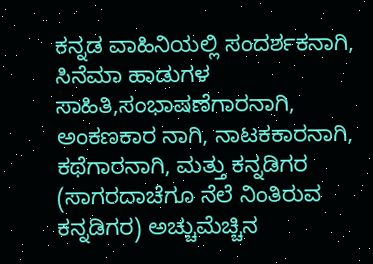ಕನ್ನಡ ವಾಹಿನಿಯಲ್ಲಿ ಸಂದರ್ಶಕನಾಗಿ, ಸಿನೆಮಾ ಹಾಡುಗಳ ಸಾಹಿತಿ,ಸಂಭಾಷಣೆಗಾರನಾಗಿ, ಅಂಕಣಕಾರ ನಾಗಿ, ನಾಟಕಕಾರನಾಗಿ, ಕಥೆಗಾರನಾಗಿ, ಮತ್ತು ಕನ್ನಡಿಗರ (ಸಾಗರದಾಚೆಗೂ ನೆಲೆ ನಿಂತಿರುವ ಕನ್ನಡಿಗರ) ಅಚ್ಚುಮೆಚ್ಚಿನ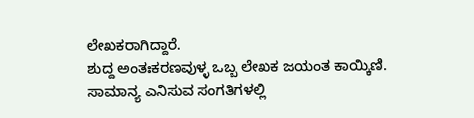ಲೇಖಕರಾಗಿದ್ದಾರೆ.
ಶುದ್ದ ಅಂತಃಕರಣವುಳ್ಳ ಒಬ್ಬ ಲೇಖಕ ಜಯಂತ ಕಾಯ್ಕಿಣಿ. ಸಾಮಾನ್ಯ ಎನಿಸುವ ಸಂಗತಿಗಳಲ್ಲಿ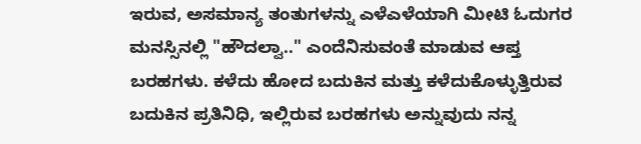ಇರುವ, ಅಸಮಾನ್ಯ ತಂತುಗಳನ್ನು ಎಳೆಎಳೆಯಾಗಿ ಮೀಟಿ ಓದುಗರ ಮನಸ್ಸಿನಲ್ಲಿ "ಹೌದಲ್ವಾ.." ಎಂದೆನಿಸುವಂತೆ ಮಾಡುವ ಆಪ್ತ ಬರಹಗಳು. ಕಳೆದು ಹೋದ ಬದುಕಿನ ಮತ್ತು ಕಳೆದುಕೊಳ್ಳುತ್ತಿರುವ ಬದುಕಿನ ಪ್ರತಿನಿಧಿ, ಇಲ್ಲಿರುವ ಬರಹಗಳು ಅನ್ನುವುದು ನನ್ನ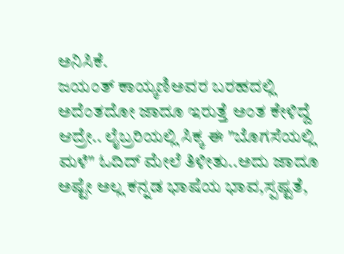ಅನಿಸಿಕೆ.
ಜಯಂತ್ ಕಾಯ್ಕಣಿಅವರ ಬರಹದಲ್ಲಿ ಅದೆಂತದೋ ಜಾದೂ ಇರುತ್ತೆ ಅಂತ ಕೇಳಿದ್ದೆ ಆದ್ರೇ.. ಲೈಬ್ರರಿಯಲ್ಲಿ ಸಿಕ್ಕ ಈ "ಬೊಗಸೆಯಲ್ಲಿ ಮಳೆ" ಓದಿದ್ ಮೇಲೆ ತಿಳೀತು..ಅದು ಜಾದೂ ಅಷ್ಟೇ ಅಲ್ಲ ಕನ್ನಡ ಭಾಷೆಯ ಭಾವ,ಸ್ಪಷ್ಟತೆ,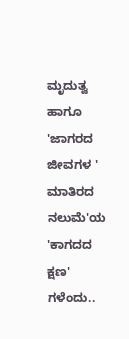ಮೃದುತ್ವ ಹಾಗೂ 'ಜಾಗರದ ಜೀವಗಳ ' ಮಾತಿರದ ನಲುಮೆ'ಯ 'ಕಾಗದದ ಕ್ಷಣ' ಗಳೆಂದು..